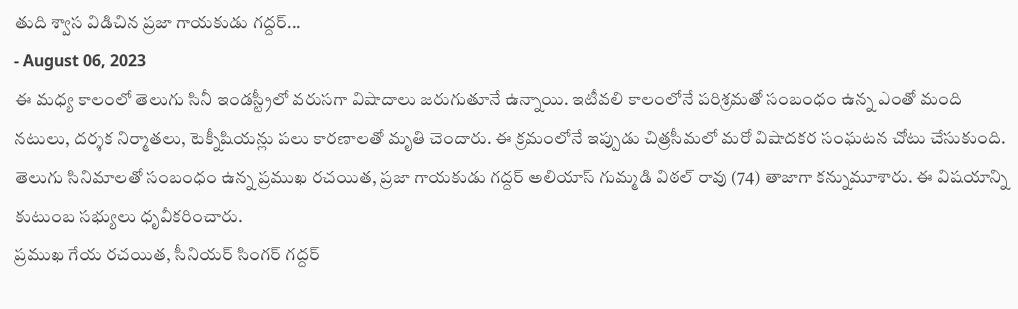తుది శ్వాస విడిచిన ప్రజా గాయకుడు గద్దర్...
- August 06, 2023
ఈ మధ్య కాలంలో తెలుగు సినీ ఇండస్ట్రీలో వరుసగా విషాదాలు జరుగుతూనే ఉన్నాయి. ఇటీవలి కాలంలోనే పరిశ్రమతో సంబంధం ఉన్న ఎంతో మంది నటులు, దర్శక నిర్మాతలు, టెక్నీషియన్లు పలు కారణాలతో మృతి చెందారు. ఈ క్రమంలోనే ఇప్పుడు చిత్రసీమలో మరో విషాదకర సంఘటన చోటు చేసుకుంది. తెలుగు సినిమాలతో సంబంధం ఉన్న ప్రముఖ రచయిత, ప్రజా గాయకుడు గద్దర్ అలియాస్ గుమ్మడి విఠల్ రావు (74) తాజాగా కన్నుమూశారు. ఈ విషయాన్ని కుటుంబ సభ్యులు ధృవీకరించారు.
ప్రముఖ గేయ రచయిత, సీనియర్ సింగర్ గద్దర్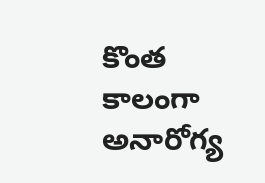కొంత కాలంగా అనారోగ్య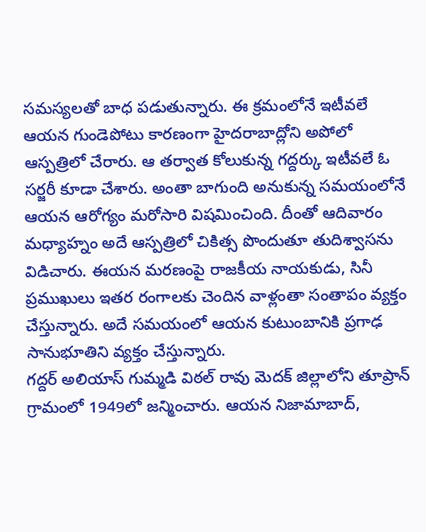సమస్యలతో బాధ పడుతున్నారు. ఈ క్రమంలోనే ఇటీవలే ఆయన గుండెపోటు కారణంగా హైదరాబాద్లోని అపోలో ఆస్పత్రిలో చేరారు. ఆ తర్వాత కోలుకున్న గద్దర్కు ఇటీవలే ఓ సర్జరీ కూడా చేశారు. అంతా బాగుంది అనుకున్న సమయంలోనే ఆయన ఆరోగ్యం మరోసారి విషమించింది. దీంతో ఆదివారం మధ్యాహ్నం అదే ఆస్పత్రిలో చికిత్స పొందుతూ తుదిశ్వాసను విడిచారు. ఈయన మరణంపై రాజకీయ నాయకుడు, సినీ ప్రముఖులు ఇతర రంగాలకు చెందిన వాళ్లంతా సంతాపం వ్యక్తం చేస్తున్నారు. అదే సమయంలో ఆయన కుటుంబానికి ప్రగాఢ సానుభూతిని వ్యక్తం చేస్తున్నారు.
గద్దర్ అలియాస్ గుమ్మడి విఠల్ రావు మెదక్ జిల్లాలోని తూప్రాన్ గ్రామంలో 1949లో జన్మించారు. ఆయన నిజామాబాద్,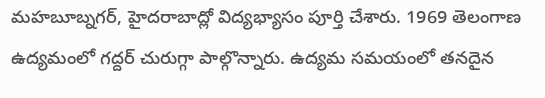మహబూబ్నగర్, హైదరాబాద్లో విద్యభ్యాసం పూర్తి చేశారు. 1969 తెలంగాణ ఉద్యమంలో గద్దర్ చురుగ్గా పాల్గొన్నారు. ఉద్యమ సమయంలో తనదైన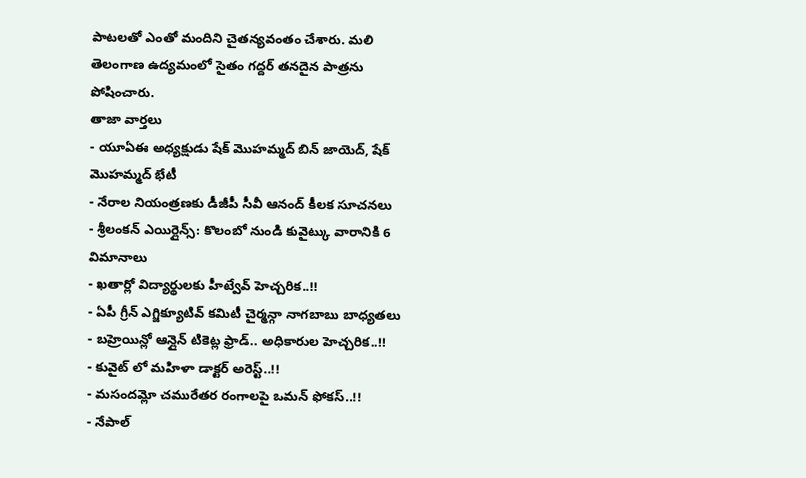పాటలతో ఎంతో మందిని చైతన్యవంతం చేశారు. మలి తెలంగాణ ఉద్యమంలో సైతం గద్దర్ తనదైన పాత్రను పోషించారు.
తాజా వార్తలు
- యూఏఈ అధ్యక్షుడు షేక్ మొహమ్మద్ బిన్ జాయెద్, షేక్ మొహమ్మద్ భేటీ
- నేరాల నియంత్రణకు డీజీపీ సీవీ ఆనంద్ కీలక సూచనలు
- శ్రీలంకన్ ఎయిర్లైన్స్: కొలంబో నుండి కువైట్కు వారానికి 6 విమానాలు
- ఖతార్లో విద్యార్థులకు హీట్వేవ్ హెచ్చరిక..!!
- ఏపీ గ్రీన్ ఎగ్జిక్యూటివ్ కమిటీ చైర్మన్గా నాగబాబు బాధ్యతలు
- బహ్రెయిన్లో ఆన్లైన్ టికెట్ల ఫ్రాడ్.. అధికారుల హెచ్చరిక..!!
- కువైట్ లో మహిళా డాక్టర్ అరెస్ట్..!!
- మసందమ్లో చమురేతర రంగాలపై ఒమన్ ఫోకస్..!!
- నేపాల్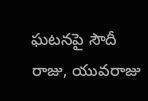ఘటనపై సౌదీ రాజు, యువరాజు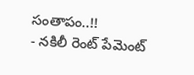సంతాపం..!!
- నకిలీ రెంట్ పేమెంట్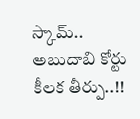స్కామ్.. అబుదాబి కోర్టు కీలక తీర్పు..!!